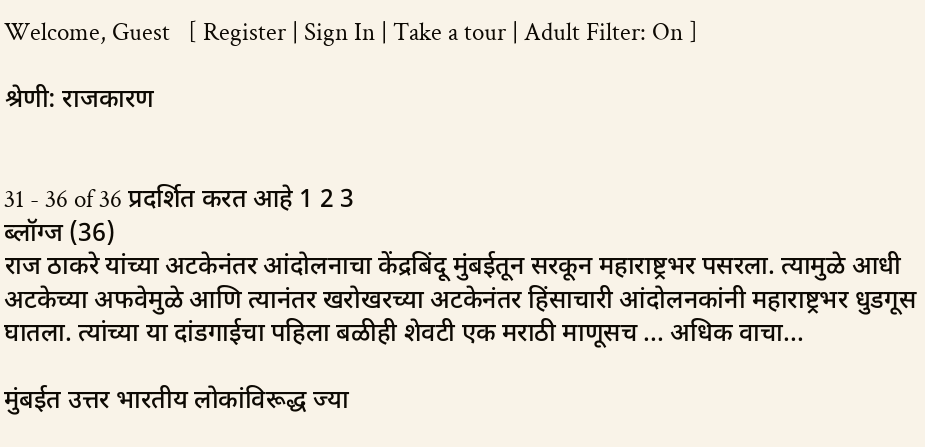Welcome, Guest   [ Register | Sign In | Take a tour | Adult Filter: On ]

श्रेणी: राजकारण


31 - 36 of 36 प्रदर्शित करत आहे 1 2 3
ब्लॉग्ज (36)
राज ठाकरे यांच्या अटकेनंतर आंदोलनाचा केंद्रबिंदू मुंबईतून सरकून महाराष्ट्रभर पसरला. त्यामुळे आधी अटकेच्या अफवेमुळे आणि त्यानंतर खरोखरच्या अटकेनंतर हिंसाचारी आंदोलनकांनी महाराष्ट्रभर धुडगूस घातला. त्यांच्या या दांडगाईचा पहिला बळीही शेवटी एक मराठी माणूसच ... अधिक वाचा...

मुंबईत उत्तर भारतीय लोकांविरूद्ध ज्या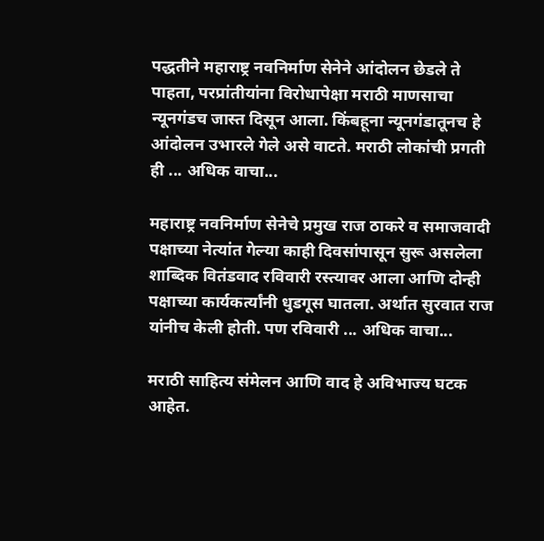पद्धतीने महाराष्ट्र नवनिर्माण सेनेने आंदोलन छेडले ते पाहता, परप्रांतीयांना विरोधापेक्षा मराठी माणसाचा न्यूनगंडच जास्त दिसून आला. किंबहूना न्यूनगंडातूनच हे आंदोलन उभारले गेले असे वाटते. मराठी लोकांची प्रगती ही ... अधिक वाचा...

महाराष्ट्र नवनिर्माण सेनेचे प्रमुख राज ठाकरे व समाजवादी पक्षाच्या नेत्यांत गेल्या काही दिवसांपासून सुरू असलेला शाब्दिक वितंडवाद रविवारी रस्त्यावर आला आणि दोन्ही पक्षाच्या कार्यकर्त्यांनी धुडगूस घातला. अर्थात सुरवात राज यांनीच केली होती. पण रविवारी ... अधिक वाचा...

मराठी साहित्य संमेलन आणि वाद हे अविभाज्य घटक आहेत.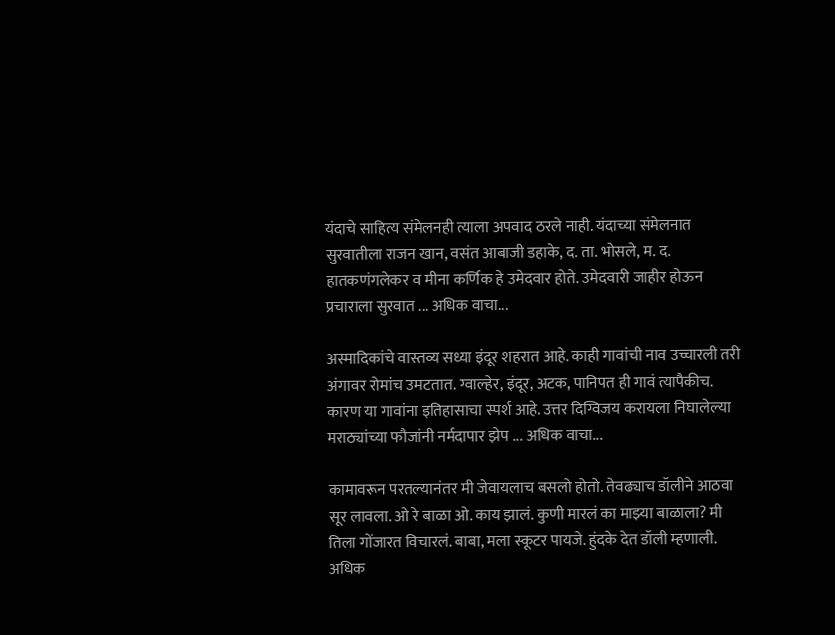यंदाचे साहित्य संमेलनही त्याला अपवाद ठरले नाही. यंदाच्या संमेलनात सुरवातीला राजन खान, वसंत आबाजी डहाके, द. ता. भोसले, म. द. हातकणंगलेकर व मीना कर्णिक हे उमेदवार होते. उमेदवारी जाहीर होऊन प्रचाराला सुरवात ... अधिक वाचा...

अस्मादिकांचे वास्तव्य सध्या इंदूर शहरात आहे. काही गावांची नाव उच्चारली तरी अंगावर रोमांच उमटतात. ग्वाल्हेर, इंदूर, अटक, पानिपत ही गावं त्यापैकीच. कारण या गावांना इतिहासाचा स्पर्श आहे. उत्तर दिग्विजय करायला निघालेल्या मराठ्यांच्या फौजांनी नर्मदापार झेप ... अधिक वाचा...

कामावरून परतल्यानंतर मी जेवायलाच बसलो होतो. तेवढ्याच डॉलीने आठवा सूर लावला. ओ रे बाळा ओ. काय झालं. कुणी मारलं का माझ्या बाळाला? मी तिला गोंजारत विचारलं. बाबा, मला स्कूटर पायजे. हुंदके देत डॉली म्हणाली. अधिक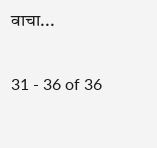वाचा...

31 - 36 of 36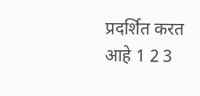प्रदर्शित करत आहे 1 2 3